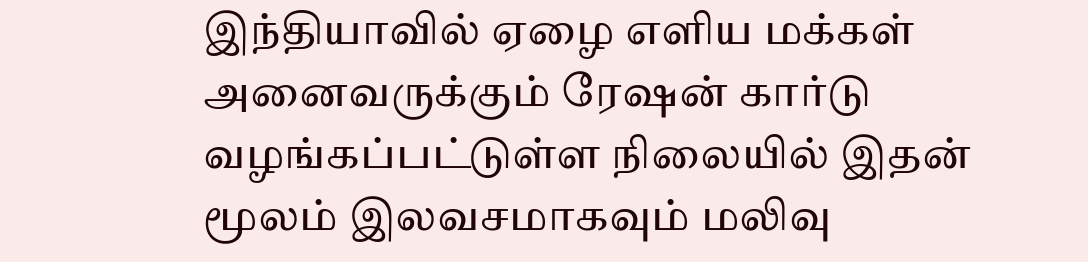இந்தியாவில் ஏழை எளிய மக்கள் அனைவருக்கும் ரேஷன் கார்டு வழங்கப்பட்டுள்ள நிலையில் இதன் மூலம் இலவசமாகவும் மலிவு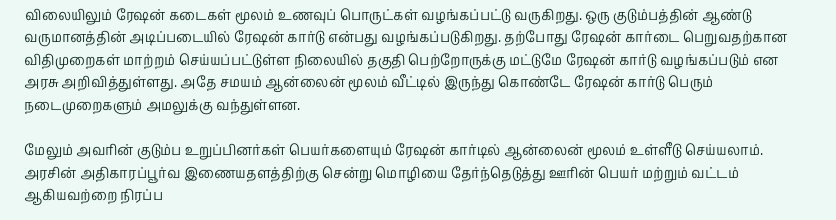விலையிலும் ரேஷன் கடைகள் மூலம் உணவுப் பொருட்கள் வழங்கப்பட்டு வருகிறது. ஒரு குடும்பத்தின் ஆண்டு வருமானத்தின் அடிப்படையில் ரேஷன் கார்டு என்பது வழங்கப்படுகிறது. தற்போது ரேஷன் கார்டை பெறுவதற்கான விதிமுறைகள் மாற்றம் செய்யப்பட்டுள்ள நிலையில் தகுதி பெற்றோருக்கு மட்டுமே ரேஷன் கார்டு வழங்கப்படும் என அரசு அறிவித்துள்ளது. அதே சமயம் ஆன்லைன் மூலம் வீட்டில் இருந்து கொண்டே ரேஷன் கார்டு பெரும் நடைமுறைகளும் அமலுக்கு வந்துள்ளன.

மேலும் அவரின் குடும்ப உறுப்பினர்கள் பெயர்களையும் ரேஷன் கார்டில் ஆன்லைன் மூலம் உள்ளீடு செய்யலாம். அரசின் அதிகாரப்பூர்வ இணையதளத்திற்கு சென்று மொழியை தேர்ந்தெடுத்து ஊரின் பெயர் மற்றும் வட்டம் ஆகியவற்றை நிரப்ப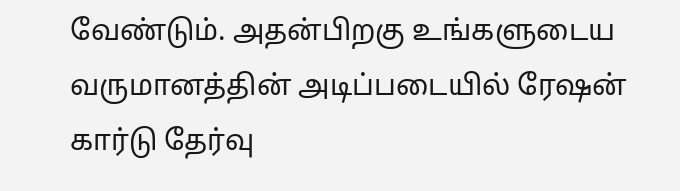வேண்டும். அதன்பிறகு உங்களுடைய வருமானத்தின் அடிப்படையில் ரேஷன் கார்டு தேர்வு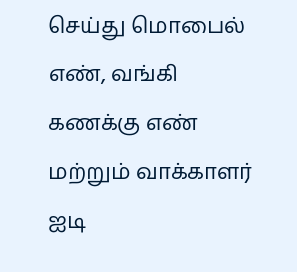செய்து மொபைல் எண், வங்கி கணக்கு எண் மற்றும் வாக்காளர் ஐடி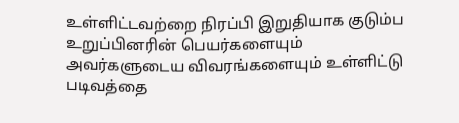உள்ளிட்டவற்றை நிரப்பி இறுதியாக குடும்ப உறுப்பினரின் பெயர்களையும் அவர்களுடைய விவரங்களையும் உள்ளிட்டு படிவத்தை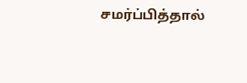சமர்ப்பித்தால்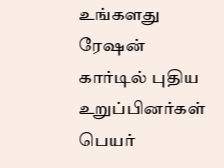உங்களது ரேஷன் கார்டில் புதிய உறுப்பினர்கள் பெயர்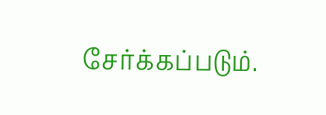சேர்க்கப்படும்.